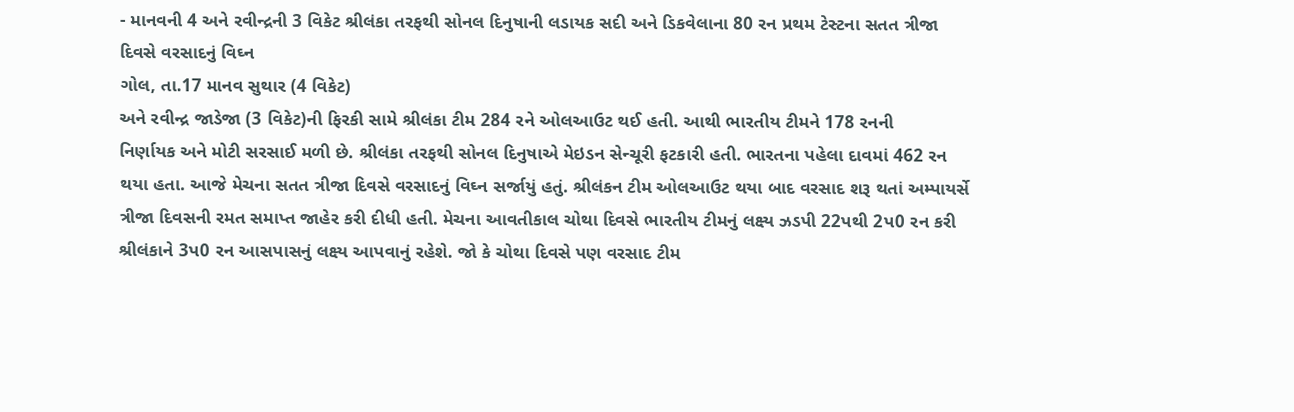- માનવની 4 અને રવીન્દ્રની 3 વિકેટ શ્રીલંકા તરફથી સોનલ દિનુષાની લડાયક સદી અને ડિકવેલાના 80 રન પ્રથમ ટેસ્ટના સતત ત્રીજા દિવસે વરસાદનું વિઘ્ન
ગોલ, તા.17 માનવ સુથાર (4 વિકેટ)
અને રવીન્દ્ર જાડેજા (3 વિકેટ)ની ફિરકી સામે શ્રીલંકા ટીમ 284 રને ઓલઆઉટ થઈ હતી. આથી ભારતીય ટીમને 178 રનની
નિર્ણાયક અને મોટી સરસાઈ મળી છે. શ્રીલંકા તરફથી સોનલ દિનુષાએ મેઇડન સેન્ચૂરી ફટકારી હતી. ભારતના પહેલા દાવમાં 462 રન થયા હતા. આજે મેચના સતત ત્રીજા દિવસે વરસાદનું વિઘ્ન સર્જાયું હતું. શ્રીલંકન ટીમ ઓલઆઉટ થયા બાદ વરસાદ શરૂ થતાં અમ્પાયર્સે ત્રીજા દિવસની રમત સમાપ્ત જાહેર કરી દીધી હતી. મેચના આવતીકાલ ચોથા દિવસે ભારતીય ટીમનું લક્ષ્ય ઝડપી 22પથી 2પ0 રન કરી શ્રીલંકાને 3પ0 રન આસપાસનું લક્ષ્ય આપવાનું રહેશે. જો કે ચોથા દિવસે પણ વરસાદ ટીમ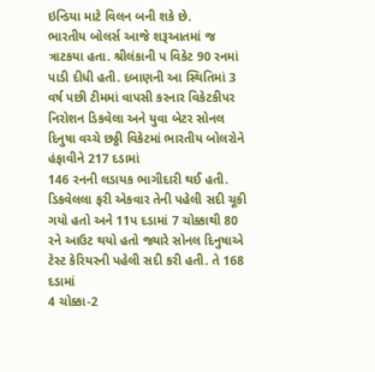ઇન્ડિયા માટે વિલન બની શકે છે.
ભારતીય બોલર્સ આજે શરૂઆતમાં જ ત્રાટકયા હતા. શ્રીલંકાની પ વિકેટ 90 રનમાં
પાડી દીધી હતી. દબાણની આ સ્થિતિમાં 3 વર્ષ પછી ટીમમાં વાપસી કરનાર વિકેટકીપર નિરોશન ડિકવેલા અને યુવા બેટર સોનલ દિનુષા વચ્ચે છઠ્ઠી વિકેટમાં ભારતીય બોલરોને હંફાવીને 217 દડામાં
146 રનની લડાયક ભાગીદારી થઈ હતી. ડિકવેલલા ફરી એકવાર તેની પહેલી સદી ચૂકી ગયો હતો અને 11પ દડામાં 7 ચોક્કાથી 80 રને આઉટ થયો હતો જ્યારે સોનલ દિનુષાએ ટેસ્ટ કેરિયરની પહેલી સદી કરી હતી. તે 168 દડામાં
4 ચોક્કા-2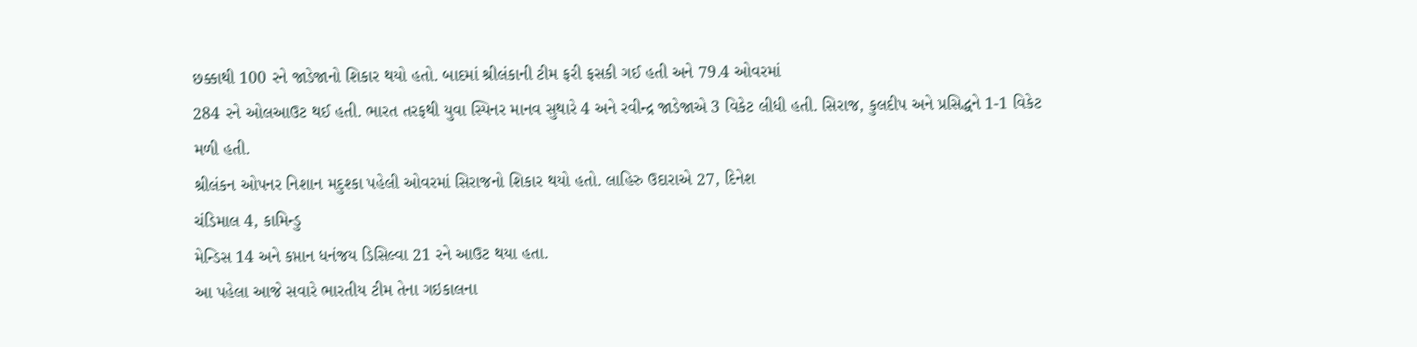છક્કાથી 100 રને જાડેજાનો શિકાર થયો હતો. બાદમાં શ્રીલંકાની ટીમ ફરી ફસકી ગઈ હતી અને 79.4 ઓવરમાં
284 રને ઓલઆઉટ થઈ હતી. ભારત તરફથી યુવા સ્પિનર માનવ સુથારે 4 અને રવીન્દ્ર જાડેજાએ 3 વિકેટ લીધી હતી. સિરાજ, કુલદીપ અને પ્રસિદ્ધને 1-1 વિકેટ
મળી હતી.
શ્રીલંકન ઓપનર નિશાન મદુશ્કા પહેલી ઓવરમાં સિરાજનો શિકાર થયો હતો. લાહિરુ ઉદારાએ 27, દિનેશ
ચંડિમાલ 4, કામિન્ડુ
મેન્ડિસ 14 અને કપ્તાન ધનંજય ડિસિલ્વા 21 રને આઉટ થયા હતા.
આ પહેલા આજે સવારે ભારતીય ટીમ તેના ગઇકાલના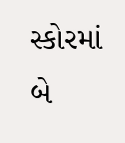સ્કોરમાં બે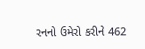રનનો ઉમેરો કરીને 462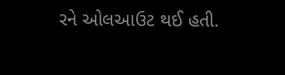રને ઓલઆઉટ થઈ હતી.